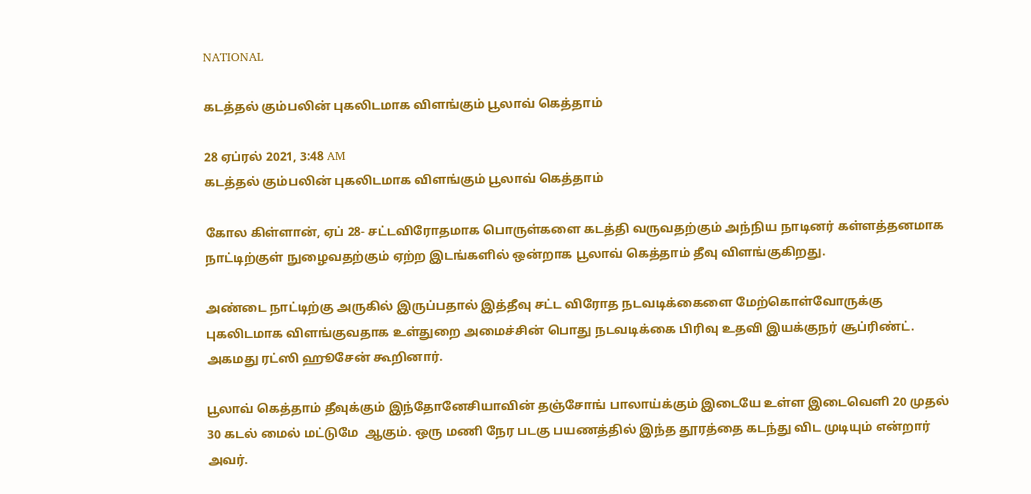NATIONAL

கடத்தல் கும்பலின் புகலிடமாக விளங்கும் பூலாவ் கெத்தாம்

28 ஏப்ரல் 2021, 3:48 AM
கடத்தல் கும்பலின் புகலிடமாக விளங்கும் பூலாவ் கெத்தாம்

கோல கிள்ளான், ஏப் 28- சட்டவிரோதமாக பொருள்களை கடத்தி வருவதற்கும் அந்நிய நாடினர் கள்ளத்தனமாக நாட்டிற்குள் நுழைவதற்கும் ஏற்ற இடங்களில் ஒன்றாக பூலாவ் கெத்தாம் தீவு விளங்குகிறது.

அண்டை நாட்டிற்கு அருகில் இருப்பதால் இத்தீவு சட்ட விரோத நடவடிக்கைளை மேற்கொள்வோருக்கு புகலிடமாக விளங்குவதாக உள்துறை அமைச்சின் பொது நடவடிக்கை பிரிவு உதவி இயக்குநர் சூப்ரிண்ட். அகமது ரட்ஸி ஹூசேன் கூறினார்.

பூலாவ் கெத்தாம் தீவுக்கும் இந்தோனேசியாவின் தஞ்சோங் பாலாய்க்கும் இடையே உள்ள இடைவெளி 20 முதல் 30 கடல் மைல் மட்டுமே  ஆகும். ஒரு மணி நேர படகு பயணத்தில் இந்த தூரத்தை கடந்து விட முடியும் என்றார் அவர்.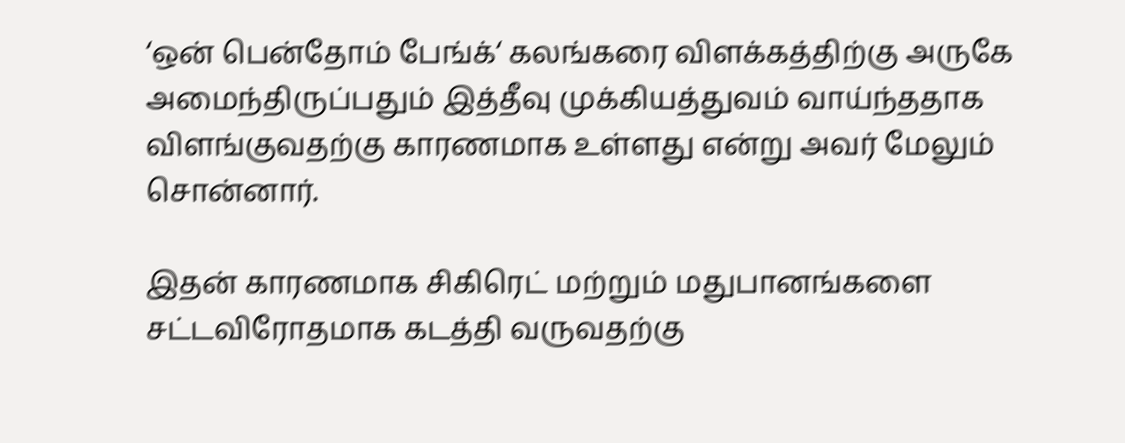‘ஒன் பென்தோம் பேங்க்‘ கலங்கரை விளக்கத்திற்கு அருகே  அமைந்திருப்பதும் இத்தீவு முக்கியத்துவம் வாய்ந்ததாக விளங்குவதற்கு காரணமாக உள்ளது என்று அவர் மேலும் சொன்னார்.

இதன் காரணமாக சிகிரெட் மற்றும் மதுபானங்களை சட்டவிரோதமாக கடத்தி வருவதற்கு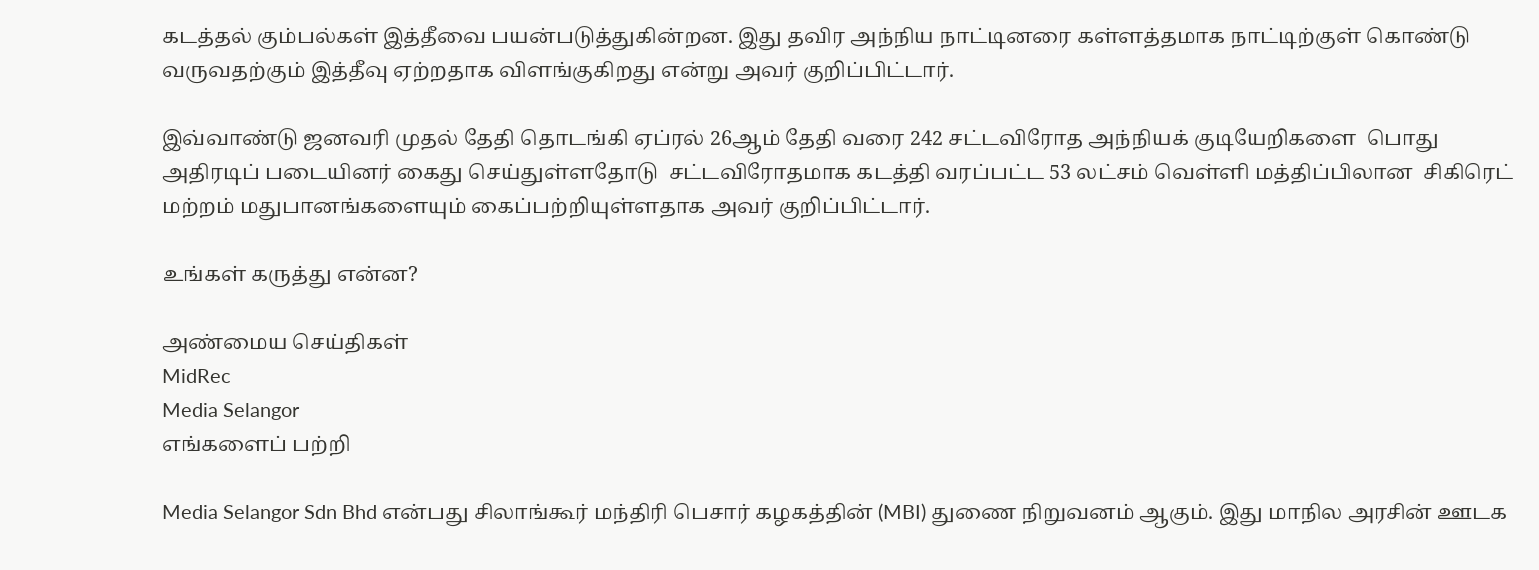கடத்தல் கும்பல்கள் இத்தீவை பயன்படுத்துகின்றன. இது தவிர அந்நிய நாட்டினரை கள்ளத்தமாக நாட்டிற்குள் கொண்டு வருவதற்கும் இத்தீவு ஏற்றதாக விளங்குகிறது என்று அவர் குறிப்பிட்டார்.

இவ்வாண்டு ஜனவரி முதல் தேதி தொடங்கி ஏப்ரல் 26ஆம் தேதி வரை 242 சட்டவிரோத அந்நியக் குடியேறிகளை  பொது அதிரடிப் படையினர் கைது செய்துள்ளதோடு  சட்டவிரோதமாக கடத்தி வரப்பட்ட 53 லட்சம் வெள்ளி மத்திப்பிலான  சிகிரெட் மற்றம் மதுபானங்களையும் கைப்பற்றியுள்ளதாக அவர் குறிப்பிட்டார்.

உங்கள் கருத்து என்ன?

அண்மைய செய்திகள்
MidRec
Media Selangor
எங்களைப் பற்றி

Media Selangor Sdn Bhd என்பது சிலாங்கூர் மந்திரி பெசார் கழகத்தின் (MBI) துணை நிறுவனம் ஆகும். இது மாநில அரசின் ஊடக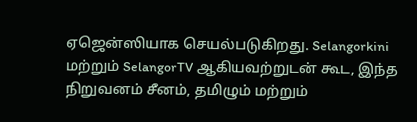ஏஜென்ஸியாக செயல்படுகிறது. Selangorkini மற்றும் SelangorTV ஆகியவற்றுடன் கூட, இந்த நிறுவனம் சீனம், தமிழும் மற்றும்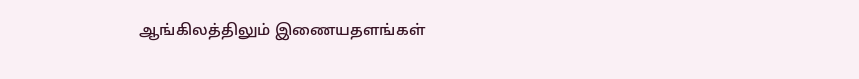ஆங்கிலத்திலும் இணையதளங்கள்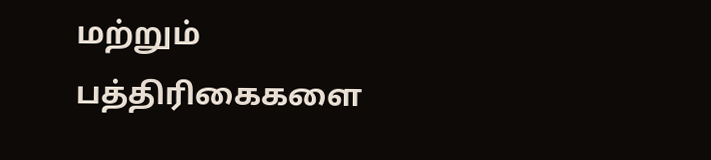மற்றும் பத்திரிகைகளை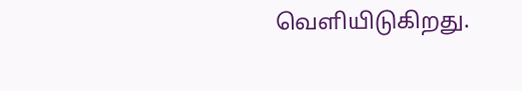வெளியிடுகிறது.